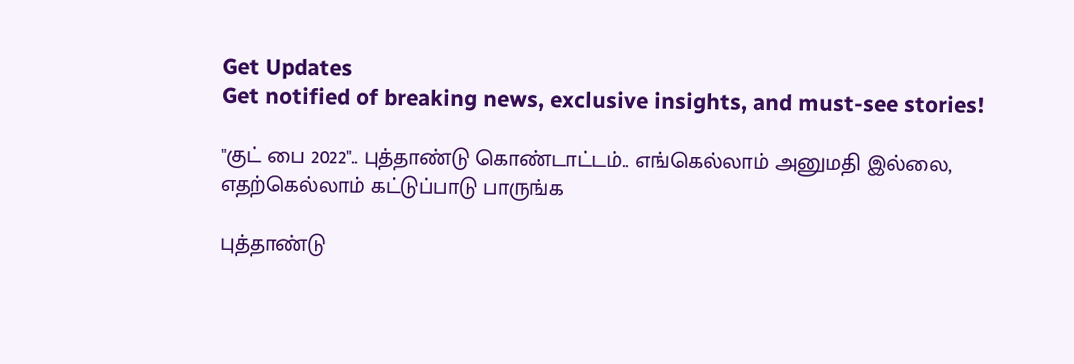Get Updates
Get notified of breaking news, exclusive insights, and must-see stories!

"குட் பை 2022".. புத்தாண்டு கொண்டாட்டம்.. எங்கெல்லாம் அனுமதி இல்லை, எதற்கெல்லாம் கட்டுப்பாடு பாருங்க

புத்தாண்டு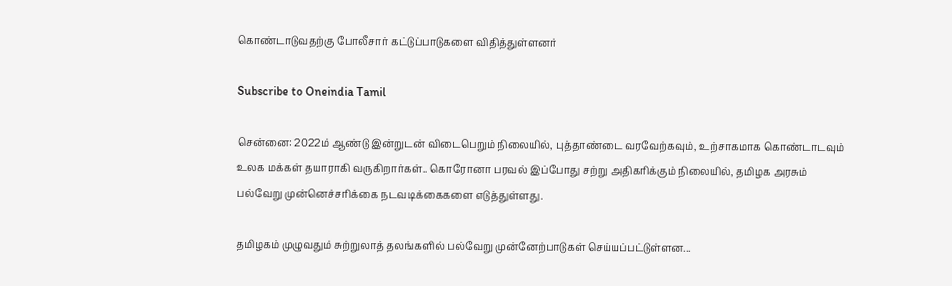கொண்டாடுவதற்கு போலீசார் கட்டுப்பாடுகளை விதித்துள்ளனர்

Subscribe to Oneindia Tamil

சென்னை: 2022ம் ஆண்டு இன்றுடன் விடைபெறும் நிலையில், புத்தாண்டை வரவேற்கவும், உற்சாகமாக கொண்டாடவும் உலக மக்கள் தயாராகி வருகிறார்கள்.. கொரோனா பரவல் இப்போது சற்று அதிகரிக்கும் நிலையில், தமிழக அரசும் பல்வேறு முன்னெச்சரிக்கை நடவடிக்கைகளை எடுத்துள்ளது.

தமிழகம் முழுவதும் சுற்றுலாத் தலங்களில் பல்வேறு முன்னேற்பாடுகள் செய்யப்பட்டுள்ளன...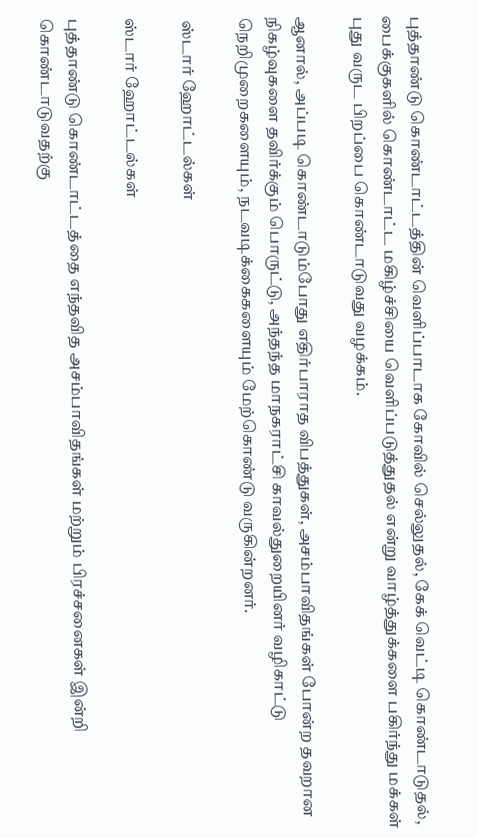புத்தாண்டு கொண்டாட்டத்தின் வெளிப்பாடாக கோவில் செல்லுதல், கேக் வெட்டி கொண்டாடுதல், பைக்குகளில் கொண்டாட்ட மகிழ்ச்சியை வெளிப்படுத்துதல் என்று வாழ்த்துக்களை பகிர்ந்து மக்கள் புது வருட பிறப்பை கொண்டாடுவது வழக்கம்.

ஆனால், அப்படி கொண்டாடும்போது எதிர்பாராத விபத்துகள், அசம்பாவிதங்கள் போன்ற தவறான நிகழ்வுகளை தவிர்க்கும் பொருட்டு, அந்தந்த மாநகராட்சி காவல்துறையினர் வழிகாட்டு நெறிமுறைகளையும், நடவடிக்கைகளையும் மேற்கொண்டு வருகின்றனர்.

 ஸ்டார் ஹோட்டல்கள்

ஸ்டார் ஹோட்டல்கள்

புத்தாண்டு கொண்டாட்டத்தை எந்தவித அசம்பாவிதங்கள் மற்றும் பிரச்சனைகள் இன்றி கொண்டாடுவதற்கு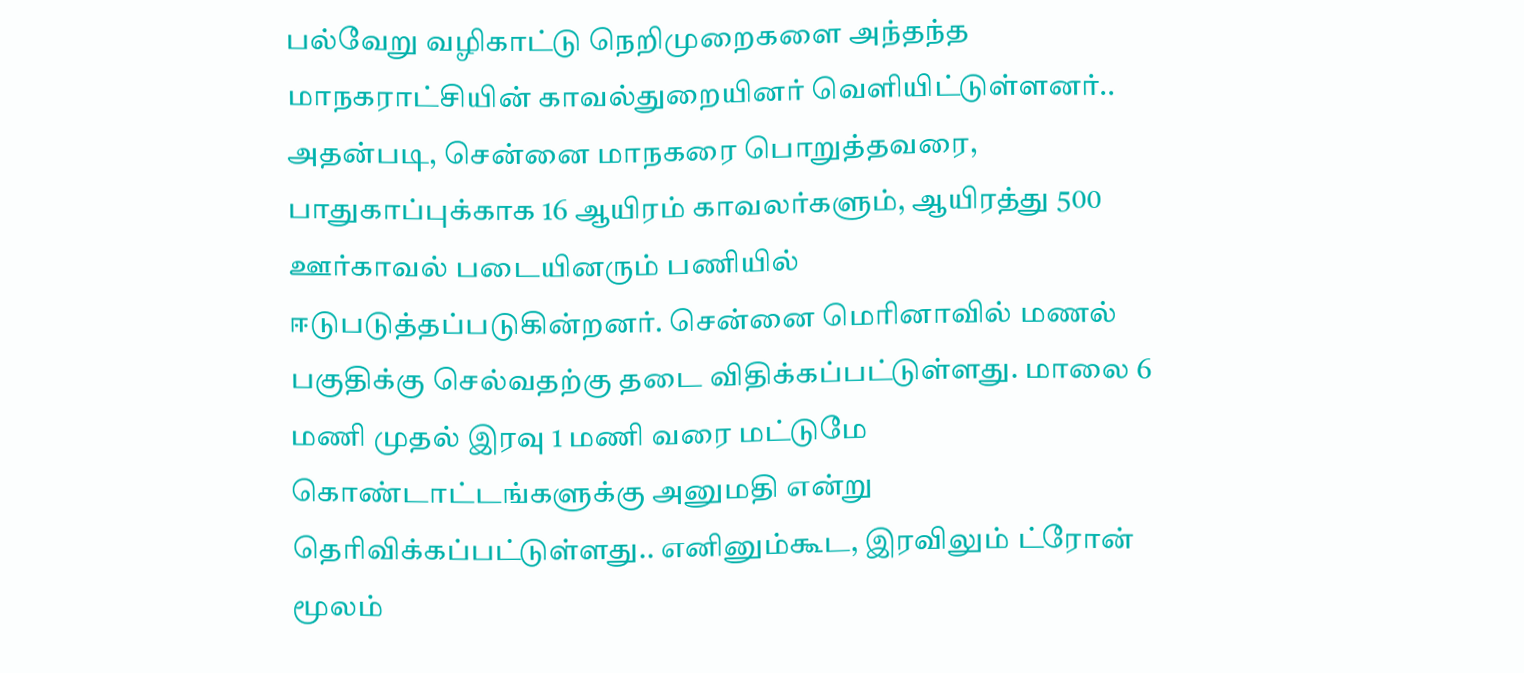பல்வேறு வழிகாட்டு நெறிமுறைகளை அந்தந்த மாநகராட்சியின் காவல்துறையினர் வெளியிட்டுள்ளனர்.. அதன்படி, சென்னை மாநகரை பொறுத்தவரை, பாதுகாப்புக்காக 16 ஆயிரம் காவலர்களும், ஆயிரத்து 500 ஊர்காவல் படையினரும் பணியில் ஈடுபடுத்தப்படுகின்றனர். சென்னை மெரினாவில் மணல் பகுதிக்கு செல்வதற்கு தடை விதிக்கப்பட்டுள்ளது. மாலை 6 மணி முதல் இரவு 1 மணி வரை மட்டுமே கொண்டாட்டங்களுக்கு அனுமதி என்று தெரிவிக்கப்பட்டுள்ளது.. எனினும்கூட, இரவிலும் ட்ரோன் மூலம்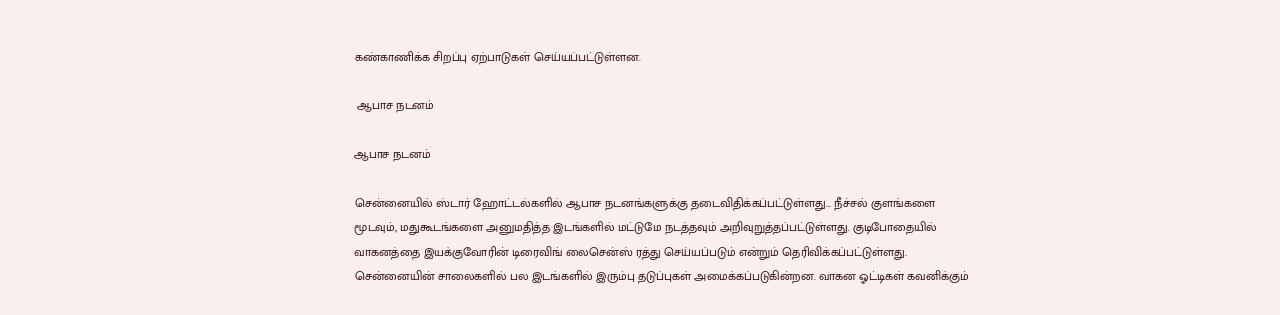கண்காணிக்க சிறப்பு ஏற்பாடுகள் செய்யப்பட்டுள்ளன.

 ஆபாச நடனம்

ஆபாச நடனம்

சென்னையில் ஸ்டார் ஹோட்டல்களில் ஆபாச நடனங்களுக்கு தடைவிதிக்கப்பட்டுள்ளது... நீச்சல் குளங்களை மூடவும், மதுகூடங்களை அனுமதித்த இடங்களில் மட்டுமே நடத்தவும் அறிவுறுத்தப்பட்டுள்ளது. குடிபோதையில் வாகனத்தை இயக்குவோரின் டிரைவிங் லைசென்ஸ் ரத்து செய்யப்படும் என்றும் தெரிவிக்கப்பட்டுள்ளது. சென்னையின் சாலைகளில் பல இடங்களில் இரும்பு தடுப்புகள் அமைக்கப்படுகின்றன. வாகன ஓட்டிகள் கவனிக்கும்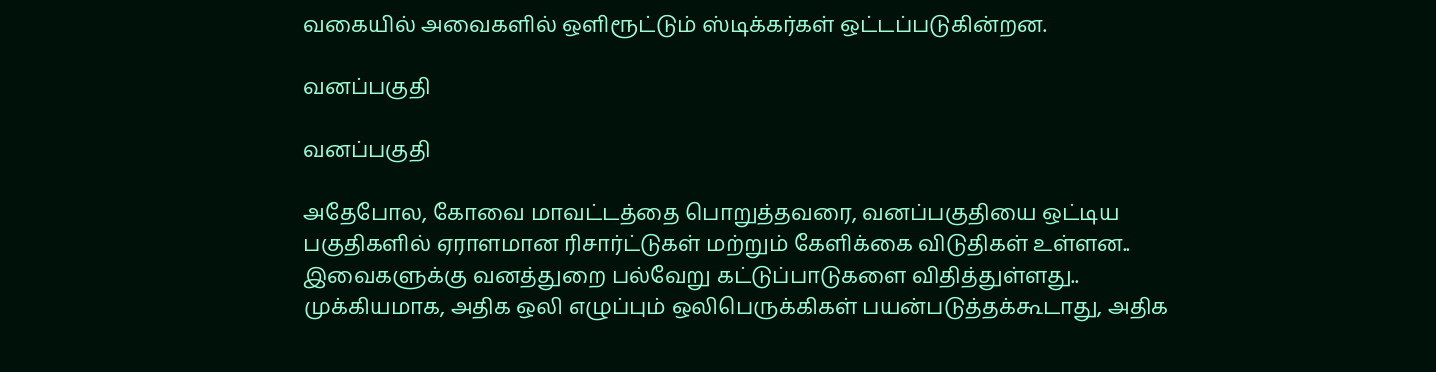வகையில் அவைகளில் ஒளிரூட்டும் ஸ்டிக்கர்கள் ஒட்டப்படுகின்றன.

வனப்பகுதி

வனப்பகுதி

அதேபோல, கோவை மாவட்டத்தை பொறுத்தவரை, வனப்பகுதியை ஒட்டிய பகுதிகளில் ஏராளமான ரிசார்ட்டுகள் மற்றும் கேளிக்கை விடுதிகள் உள்ளன.. இவைகளுக்கு வனத்துறை பல்வேறு கட்டுப்பாடுகளை விதித்துள்ளது.. முக்கியமாக, அதிக ஒலி எழுப்பும் ஒலிபெருக்கிகள் பயன்படுத்தக்கூடாது, அதிக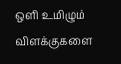ஒளி உமிழும் விளக்குகளை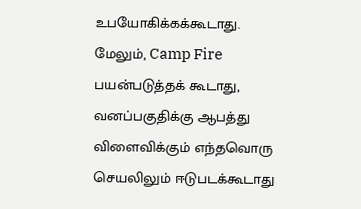உபயோகிக்கக்கூடாது. மேலும், Camp Fire பயன்படுத்தக் கூடாது, வனப்பகுதிக்கு ஆபத்து விளைவிக்கும் எந்தவொரு செயலிலும் ஈடுபடக்கூடாது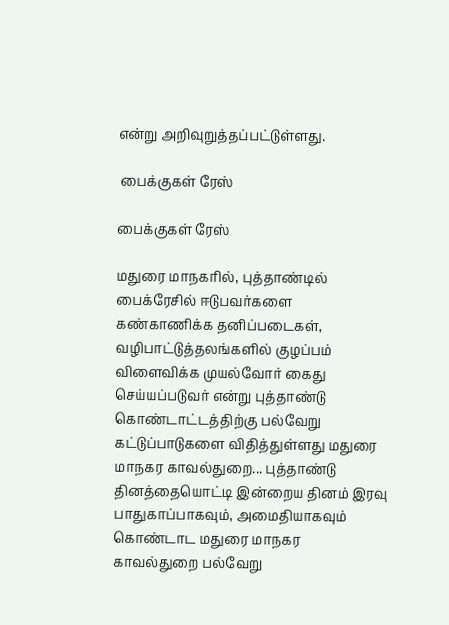என்று அறிவுறுத்தப்பட்டுள்ளது.

 பைக்குகள் ரேஸ்

பைக்குகள் ரேஸ்

மதுரை மாநகரில், புத்தாண்டில் பைக்ரேசில் ஈடுபவர்களை கண்காணிக்க தனிப்படைகள், வழிபாட்டுத்தலங்களில் குழப்பம் விளைவிக்க முயல்வோர் கைது செய்யப்படுவர் என்று புத்தாண்டு கொண்டாட்டத்திற்கு பல்வேறு கட்டுப்பாடுகளை விதித்துள்ளது மதுரை மாநகர காவல்துறை... புத்தாண்டு தினத்தையொட்டி இன்றைய தினம் இரவு பாதுகாப்பாகவும், அமைதியாகவும் கொண்டாட மதுரை மாநகர காவல்துறை பல்வேறு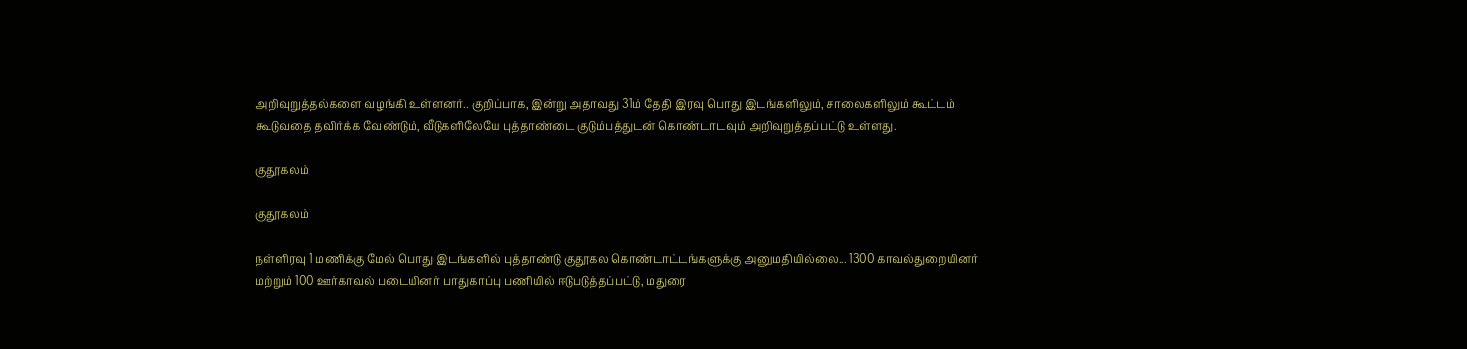அறிவுறுத்தல்களை வழங்கி உள்ளனர்.. குறிப்பாக, இன்று அதாவது 31ம் தேதி இரவு பொது இடங்களிலும், சாலைகளிலும் கூட்டம் கூடுவதை தவிர்க்க வேண்டும், வீடுகளிலேயே புத்தாண்டை குடும்பத்துடன் கொண்டாடவும் அறிவுறுத்தப்பட்டு உள்ளது.

குதூகலம்

குதூகலம்

நள்ளிரவு 1 மணிக்கு மேல் பொது இடங்களில் புத்தாண்டு குதூகல கொண்டாட்டங்களுக்கு அனுமதியில்லை... 1300 காவல்துறையினர் மற்றும் 100 ஊர்காவல் படையினர் பாதுகாப்பு பணியில் ஈடுபடுத்தப்பட்டு, மதுரை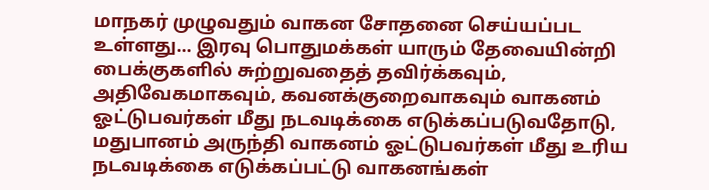மாநகர் முழுவதும் வாகன சோதனை செய்யப்பட உள்ளது... இரவு பொதுமக்கள் யாரும் தேவையின்றி பைக்குகளில் சுற்றுவதைத் தவிர்க்கவும், அதிவேகமாகவும், கவனக்குறைவாகவும் வாகனம் ஓட்டுபவர்கள் மீது நடவடிக்கை எடுக்கப்படுவதோடு, மதுபானம் அருந்தி வாகனம் ஓட்டுபவர்கள் மீது உரிய நடவடிக்கை எடுக்கப்பட்டு வாகனங்கள்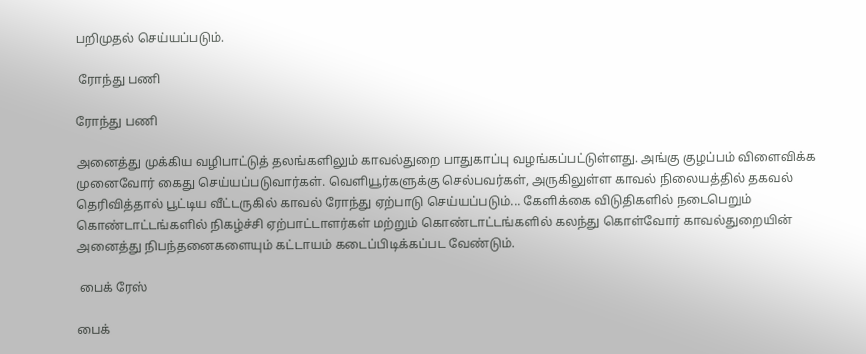பறிமுதல் செய்யப்படும்.

 ரோந்து பணி

ரோந்து பணி

அனைத்து முக்கிய வழிபாட்டுத் தலங்களிலும் காவல்துறை பாதுகாப்பு வழங்கப்பட்டுள்ளது. அங்கு குழப்பம் விளைவிக்க முனைவோர் கைது செய்யப்படுவார்கள். வெளியூர்களுக்கு செல்பவர்கள், அருகிலுள்ள காவல் நிலையத்தில் தகவல் தெரிவித்தால் பூட்டிய வீட்டருகில் காவல் ரோந்து ஏற்பாடு செய்யப்படும்... கேளிக்கை விடுதிகளில் நடைபெறும் கொண்டாட்டங்களில் நிகழ்ச்சி ஏற்பாட்டாளர்கள் மற்றும் கொண்டாட்டங்களில் கலந்து கொள்வோர் காவல்துறையின் அனைத்து நிபந்தனைகளையும் கட்டாயம் கடைப்பிடிக்கப்பட வேண்டும்.

 பைக் ரேஸ்

பைக்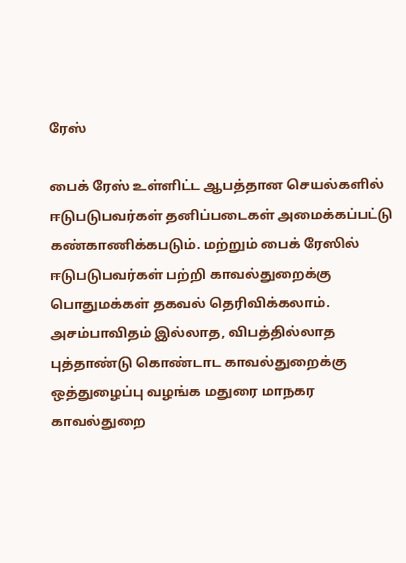ரேஸ்

பைக் ரேஸ் உள்ளிட்ட ஆபத்தான செயல்களில் ஈடுபடுபவர்கள் தனிப்படைகள் அமைக்கப்பட்டு கண்காணிக்கபடும். மற்றும் பைக் ரேஸில் ஈடுபடுபவர்கள் பற்றி காவல்துறைக்கு பொதுமக்கள் தகவல் தெரிவிக்கலாம். அசம்பாவிதம் இல்லாத, விபத்தில்லாத புத்தாண்டு கொண்டாட காவல்துறைக்கு ஒத்துழைப்பு வழங்க மதுரை மாநகர காவல்துறை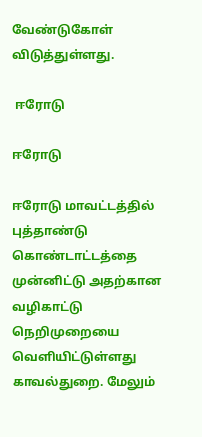வேண்டுகோள் விடுத்துள்ளது.

 ஈரோடு

ஈரோடு

ஈரோடு மாவட்டத்தில் புத்தாண்டு கொண்டாட்டத்தை முன்னிட்டு அதற்கான வழிகாட்டு நெறிமுறையை வெளியிட்டுள்ளது காவல்துறை. மேலும்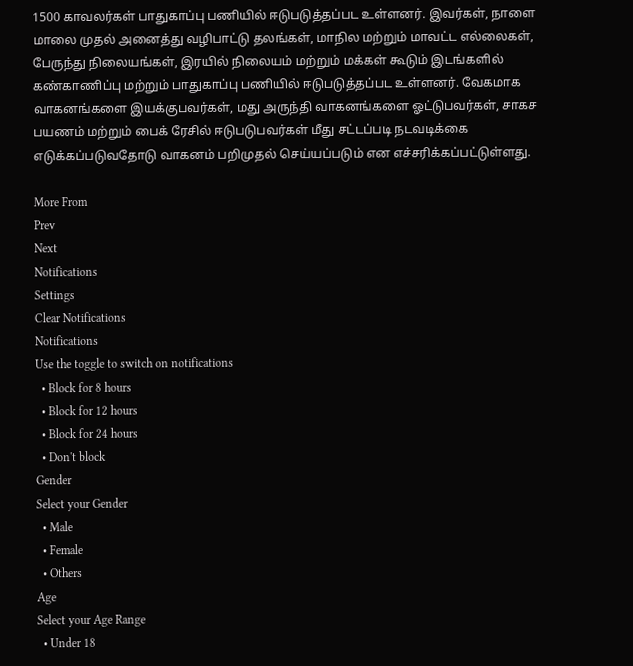1500 காவலர்கள் பாதுகாப்பு பணியில் ஈடுபடுத்தப்பட உள்ளனர். இவர்கள், நாளை மாலை முதல் அனைத்து வழிபாட்டு தலங்கள், மாநில மற்றும் மாவட்ட எல்லைகள், பேருந்து நிலையங்கள், இரயில் நிலையம் மற்றும் மக்கள் கூடும் இடங்களில் கண்காணிப்பு மற்றும் பாதுகாப்பு பணியில் ஈடுபடுத்தப்பட உள்ளனர். வேகமாக வாகனங்களை இயக்குபவர்கள், மது அருந்தி வாகனங்களை ஓட்டுபவர்கள், சாகச பயணம் மற்றும் பைக் ரேசில் ஈடுபடுபவர்கள் மீது சட்டப்படி நடவடிக்கை எடுக்கப்படுவதோடு வாகனம் பறிமுதல் செய்யப்படும் என எச்சரிக்கப்பட்டுள்ளது.

More From
Prev
Next
Notifications
Settings
Clear Notifications
Notifications
Use the toggle to switch on notifications
  • Block for 8 hours
  • Block for 12 hours
  • Block for 24 hours
  • Don't block
Gender
Select your Gender
  • Male
  • Female
  • Others
Age
Select your Age Range
  • Under 18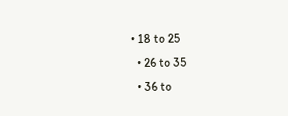• 18 to 25
  • 26 to 35
  • 36 to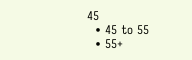45
  • 45 to 55
  • 55+